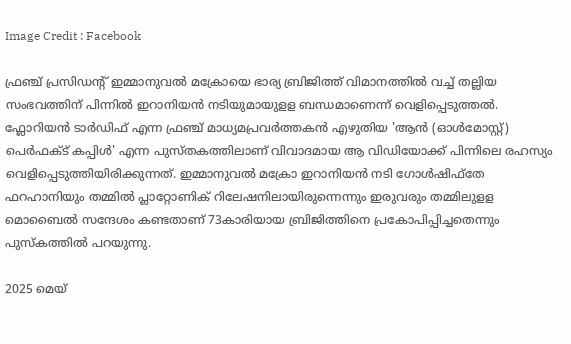Image Credit : Facebook

ഫ്രഞ്ച് പ്രസിഡന്‍റ് ഇമ്മാനുവല്‍ മക്രോയെ ഭാര്യ ബ്രിജിത്ത് വിമാനത്തില്‍ വച്ച് തല്ലിയ സംഭവത്തിന് പിന്നില്‍ ഇറാനിയന്‍ നടിയുമായുളള ബന്ധമാണെന്ന് വെളിപ്പെടുത്തല്‍. ഫ്ലോറിയന്‍ ടാര്‍ഡിഫ് എന്ന ഫ്രഞ്ച് മാധ്യമപ്രവര്‍ത്തകന്‍ എഴുതിയ 'ആന്‍ (ഓള്‍മോസ്റ്റ്) പെര്‍ഫക്ട് കപ്പിള്‍' എന്ന പുസ്തകത്തിലാണ് വിവാദമായ ആ വിഡിയോക്ക് പിന്നിലെ രഹസ്യം വെളിപ്പെടുത്തിയിരിക്കുന്നത്. ഇമ്മാനുവല്‍ മക്രോ ഇറാനിയന്‍ നടി ഗോള്‍ഷിഫ്‌തേ ഫറഹാനിയും തമ്മില്‍ പ്ലാറ്റോണിക് റിലേഷനിലായിരുന്നെന്നും ഇരുവരും തമ്മിലുളള മൊബൈല്‍ സന്ദേശം കണ്ടതാണ് 73കാരിയായ ബ്രിജിത്തിനെ പ്രകോപിപ്പിച്ചതെന്നും പുസ്കത്തില്‍ പറയുന്നു.

2025 മെയ്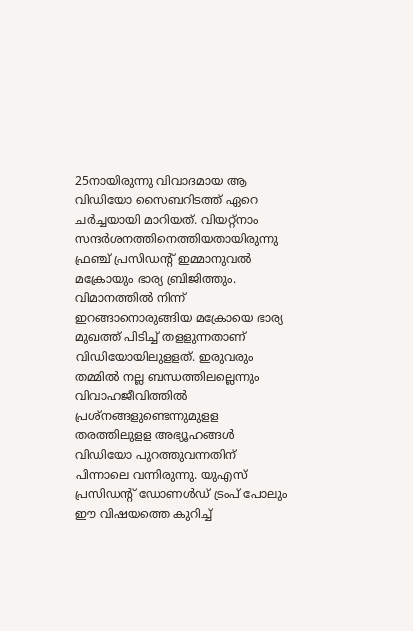25നായിരുന്നു വിവാദമായ ആ വിഡിയോ സൈബറിടത്ത് ഏറെ ചര്‍ച്ചയായി മാറിയത്. വിയറ്റ്നാം സന്ദര്‍ശനത്തിനെത്തിയതായിരുന്നു ഫ്രഞ്ച് പ്രസിഡന്‍റ് ഇമ്മാനുവല്‍ മക്രോയും ഭാര്യ ബ്രിജിത്തും. വിമാനത്തില്‍ നിന്ന് ഇറങ്ങാനൊരുങ്ങിയ മക്രോയെ ഭാര്യ മുഖത്ത് പിടിച്ച് തളളുന്നതാണ് വിഡിയോയിലുളളത്. ഇരുവരും തമ്മില്‍ നല്ല ബന്ധത്തിലല്ലെന്നും വിവാഹജീവിത്തില്‍ പ്രശ്നങ്ങളുണ്ടെന്നുമുളള തരത്തിലുളള അഭ്യൂഹങ്ങള്‍ വിഡിയോ പുറത്തുവന്നതിന് പിന്നാലെ വന്നിരുന്നു. യുഎസ് പ്രസിഡന്‍റ് ഡോണള്‍ഡ് ട്രംപ് പോലും ഈ വിഷയത്തെ കുറിച്ച്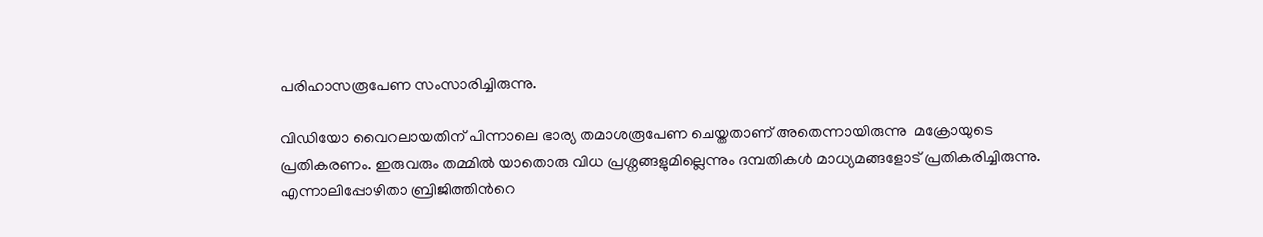പരിഹാസരൂപേണ സംസാരിച്ചിരുന്നു.

വിഡിയോ വൈറലായതിന് പിന്നാലെ ഭാര്യ തമാശരൂപേണ ചെയ്തതാണ് അതെന്നായിരുന്നു  മക്രോയുടെ പ്രതികരണം. ഇരുവരും തമ്മില്‍ യാതൊരു വിധ പ്രശ്നങ്ങളുമില്ലെന്നും ദമ്പതികള്‍ മാധ്യമങ്ങളോട് പ്രതികരിച്ചിരുന്നു. എന്നാലിപ്പോഴിതാ ബ്രിജിത്തിന്‍റെ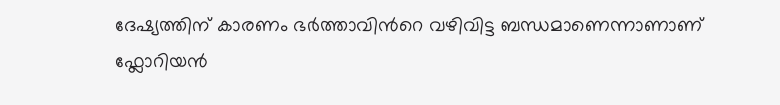ദേഷ്യത്തിന് കാരണം ഭര്‍ത്താവിന്‍റെ വഴിവിട്ട ബന്ധമാണെന്നാണാണ് ഫ്ലോറിയന്‍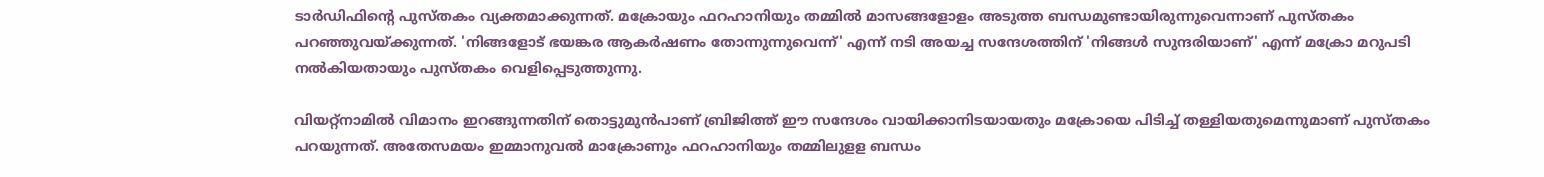ടാര്‍ഡിഫിന്‍റെ പുസ്തകം വ്യക്തമാക്കുന്നത്. മക്രോയും ഫറഹാനിയും തമ്മില്‍ മാസങ്ങളോളം അടുത്ത ബന്ധമുണ്ടായിരുന്നുവെന്നാണ് പുസ്തകം പറഞ്ഞുവയ്ക്കുന്നത്. 'നിങ്ങളോട് ഭയങ്കര ആകര്‍ഷണം തോന്നുന്നുവെന്ന്' എന്ന് നടി അയച്ച സന്ദേശത്തിന് 'നിങ്ങൾ സുന്ദരിയാണ്' എന്ന് മക്രോ മറുപടി നൽകിയതായും പുസ്തകം വെളിപ്പെടുത്തുന്നു.

വിയറ്റ്നാമില്‍ വിമാനം ഇറങ്ങുന്നതിന് തൊട്ടുമുന്‍പാണ് ബ്രിജിത്ത് ഈ സന്ദേശം വായിക്കാനിടയായതും മക്രോയെ പിടിച്ച് തള്ളിയതുമെന്നുമാണ് പുസ്തകം പറയുന്നത്. അതേസമയം ഇമ്മാനുവല്‍ മാക്രോണും ഫറഹാനിയും തമ്മിലുളള ബന്ധം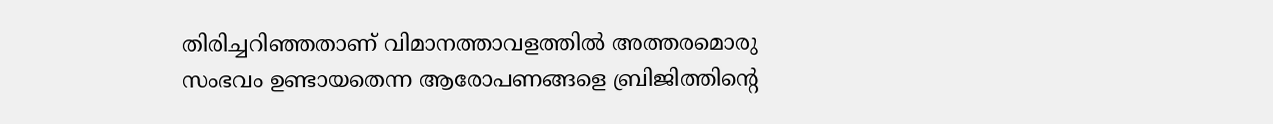തിരിച്ചറിഞ്ഞതാണ് വിമാനത്താവളത്തിൽ അത്തരമൊരു സംഭവം ഉണ്ടായതെന്ന ആരോപണങ്ങളെ ബ്രിജിത്തിന്‍റെ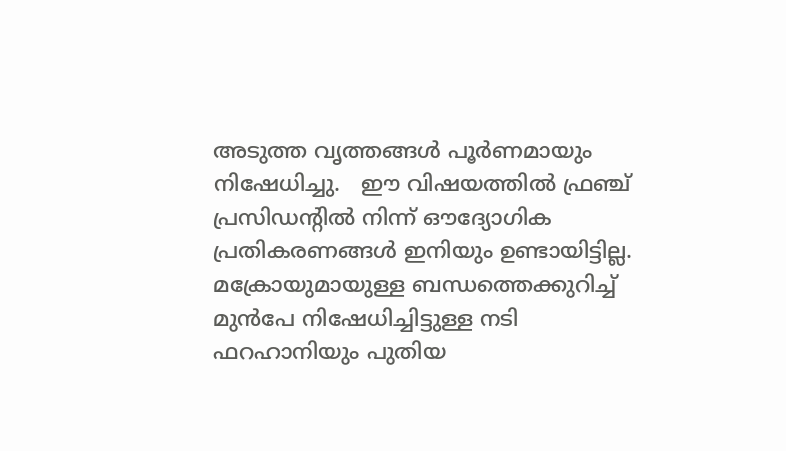അടുത്ത വൃത്തങ്ങള്‍ പൂര്‍ണമായും നിഷേധിച്ചു.   ഈ വിഷയത്തില്‍ ഫ്രഞ്ച് പ്രസിഡന്‍റില്‍ നിന്ന് ഔദ്യോഗിക പ്രതികരണങ്ങള്‍ ഇനിയും ഉണ്ടായിട്ടില്ല. മക്രോയുമായുള്ള ബന്ധത്തെക്കുറിച്ച് മുൻപേ നിഷേധിച്ചിട്ടുള്ള നടി ഫറഹാനിയും പുതിയ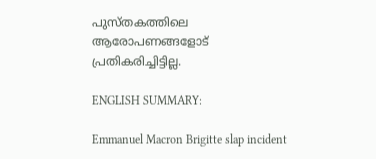പുസ്തകത്തിലെ ആരോപണങ്ങളോട് പ്രതികരിച്ചിട്ടില്ല.

ENGLISH SUMMARY:

Emmanuel Macron Brigitte slap incident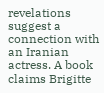revelations suggest a connection with an Iranian actress. A book claims Brigitte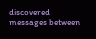discovered messages between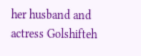her husband and actress Golshifteh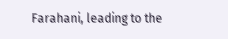Farahani, leading to the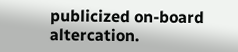publicized on-board altercation.